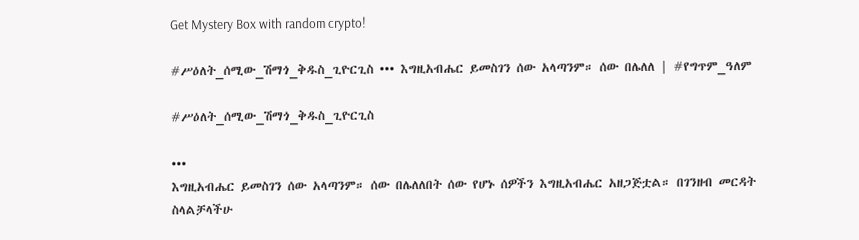Get Mystery Box with random crypto!

#ሥዕለት_ሰሚው_ሽማጎ_ቅዱስ_ጊዮርጊስ ••• እግዚአብሔር ይመስገን ሰው አላጣንም። ሰው በሌለለ | #የግጥም_ዓለም

#ሥዕለት_ሰሚው_ሽማጎ_ቅዱስ_ጊዮርጊስ

•••
እግዚአብሔር ይመስገን ሰው አላጣንም። ሰው በሌለለበት ሰው የሆኑ ሰዎችን እግዚአብሔር አዘጋጅቷል። በገንዘብ መርዳት ስላልቻላችሁ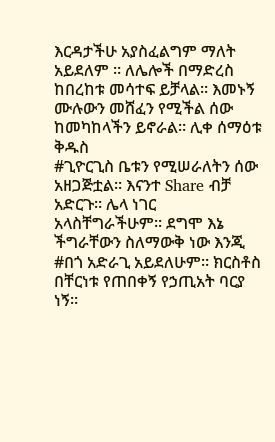እርዳታችሁ አያስፈልግም ማለት አይደለም ። ለሌሎች በማድረስ ከበረከቱ መሳተፍ ይቻላል። እመኑኝ ሙሉውን መሸፈን የሚችል ሰው ከመካከላችን ይኖራል። ሊቀ ሰማዕቱ ቅዱስ
#ጊዮርጊስ ቤቱን የሚሠራለትን ሰው አዘጋጅቷል። እናንተ Share ብቻ አድርጉ። ሌላ ነገር አላስቸግራችሁም። ደግሞ እኔ ችግራቸውን ስለማውቅ ነው እንጂ #በጎ አድራጊ አይደለሁም። ክርስቶስ በቸርነቱ የጠበቀኝ የኃጢአት ባርያ ነኝ።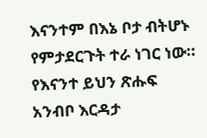እናንተም በእኔ ቦታ ብትሆኑ የምታደርጉት ተራ ነገር ነው። የእናንተ ይህን ጽሑፍ አንብቦ እርዳታ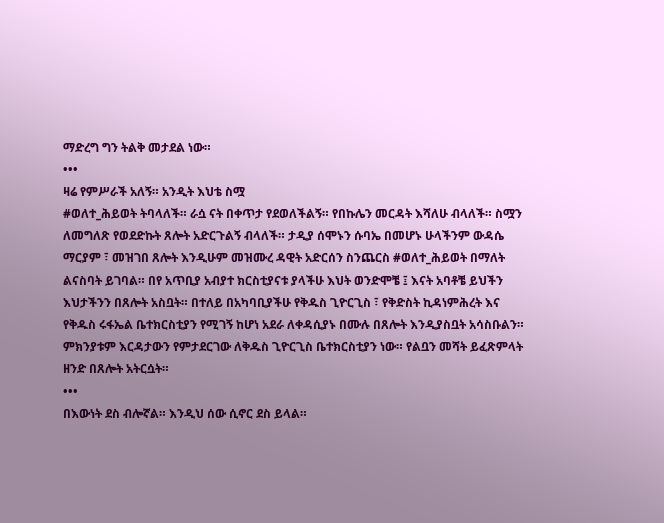ማድረግ ግን ትልቅ መታደል ነው።
•••
ዛሬ የምሥራች አለኝ። አንዲት እህቴ ስሟ
#ወለተ_ሕይወት ትባላለች። ራሷ ናት በቀጥታ የደወለችልኝ። የበኩሌን መርዳት እሻለሁ ብላለች። ስሟን ለመግለጽ የወደድኩት ጸሎት አድርጉልኝ ብላለች። ታዲያ ሰሞኑን ሱባኤ በመሆኑ ሁላችንም ውዳሴ ማርያም ፣ መዝገበ ጸሎት እንዲሁም መዝሙረ ዳዊት አድርሰን ስንጨርስ #ወለተ_ሕይወት በማለት ልናስባት ይገባል። በየ አጥቢያ አብያተ ክርስቲያናቱ ያላችሁ እህት ወንድሞቼ ፤ እናት አባቶቼ ይህችን እህታችንን በጸሎት አስቧት። በተለይ በአካባቢያችሁ የቅዱስ ጊዮርጊስ ፣ የቅድስት ኪዳነምሕረት እና የቅዱስ ሩፋኤል ቤተክርስቲያን የሚገኝ ከሆነ አደራ ለቀዳሲያኑ በሙሉ በጸሎት እንዲያስቧት አሳስቡልን። ምክንያቱም እርዳታውን የምታደርገው ለቅዱስ ጊዮርጊስ ቤተክርስቲያን ነው። የልቧን መሻት ይፈጽምላት ዘንድ በጸሎት አትርሷት።
•••
በእውነት ደስ ብሎኛል። እንዲህ ሰው ሲኖር ደስ ይላል።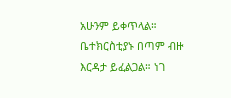አሁንም ይቀጥላል። ቤተክርስቲያኑ በጣም ብዙ እርዳታ ይፈልጋል። ነገ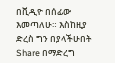በቪዲዮ በሰፊው እመጣለሁ። እስከዚያ ድረስ ግን በያላችሁበት Share በማድረግ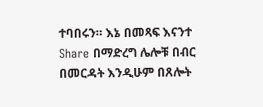ተባበሩን። እኔ በመጻፍ እናንተ Share በማድረግ ሌሎቹ በብር በመርዳት እንዲሁም በጸሎት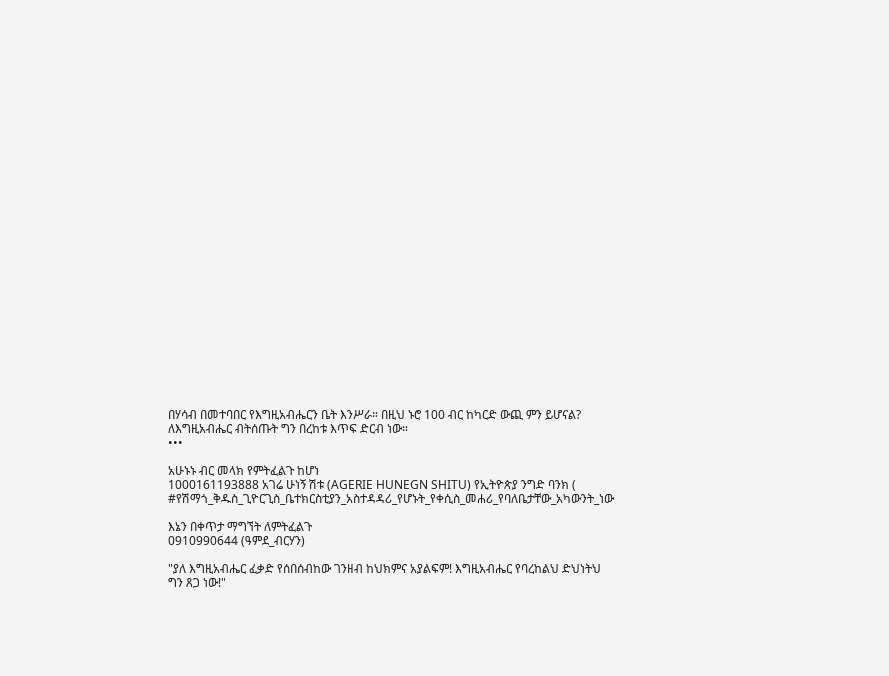በሃሳብ በመተባበር የእግዚአብሔርን ቤት እንሥራ። በዚህ ኑሮ 100 ብር ከካርድ ውጪ ምን ይሆናል? ለእግዚአብሔር ብትሰጡት ግን በረከቱ እጥፍ ድርብ ነው።
•••

አሁኑኑ ብር መላክ የምትፈልጉ ከሆነ
1000161193888 አገሬ ሁነኝ ሽቱ (AGERIE HUNEGN SHITU) የኢትዮጵያ ንግድ ባንክ (
#የሽማጎ_ቅዱስ_ጊዮርጊስ_ቤተክርስቲያን_አስተዳዳሪ_የሆኑት_የቀሲስ_መሐሪ_የባለቤታቸው_አካውንት_ነው

እኔን በቀጥታ ማግኘት ለምትፈልጉ
0910990644 (ዓምደ_ብርሃን)

"ያለ እግዚአብሔር ፈቃድ የሰበሰብከው ገንዘብ ከህክምና አያልፍም! እግዚአብሔር የባረከልህ ድህነትህ ግን ጸጋ ነው!"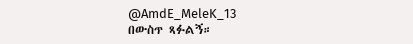@AmdE_MeleK_13
በውስጥ ጻፉልኝ።